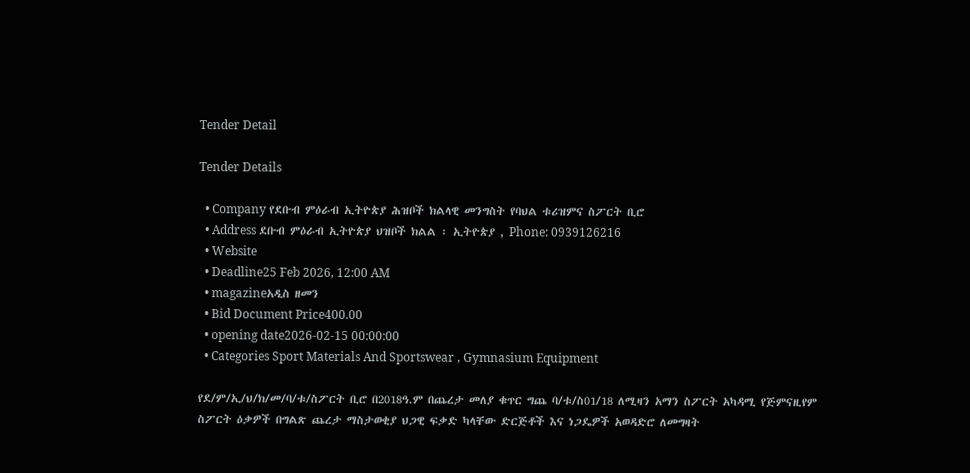Tender Detail

Tender Details

  • Company የደቡብ ምዕራብ ኢትዮጵያ ሕዝቦች ክልላዊ መንግስት የባህል ቱሪዝምና ስፖርት ቢሮ
  • Address ደቡብ ምዕራብ ኢትዮጵያ ህዝቦች ክልል ፡ ኢትዮጵያ , Phone: 0939126216
  • Website
  • Deadline25 Feb 2026, 12:00 AM
  • magazineአዲስ ዘመን
  • Bid Document Price400.00
  • opening date2026-02-15 00:00:00
  • Categories Sport Materials And Sportswear , Gymnasium Equipment

የደ/ም/ኢ/ህ/ክ/መ/ባ/ቱ/ስፖርት ቢሮ በ2018ዓ.ም በጨረታ መለያ ቁጥር ግጨ ባ/ቱ/ስ01/18 ለሚዛን አማን ስፖርት አካዳሚ የጅምናዚየም ስፖርት ዕቃዎች በግልጽ ጨረታ ማስታወቂያ ህጋዊ ፍቃድ ካላቸው ድርጅቶች እና ነጋዴዎች አወዳድሮ ለመግዛት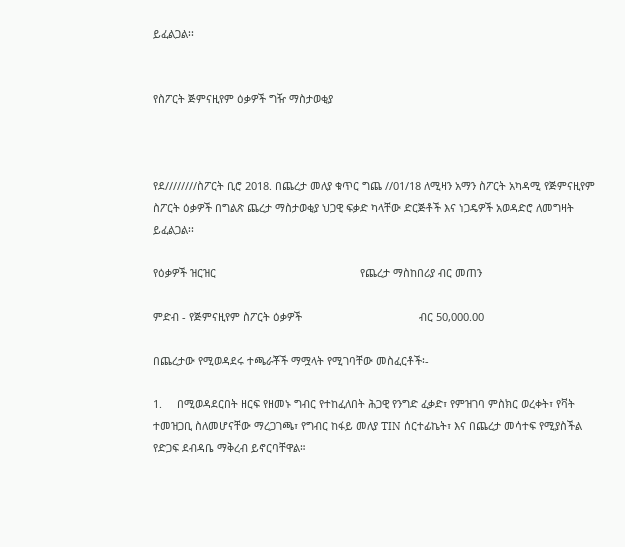ይፈልጋል፡፡


የስፖርት ጅምናዚየም ዕቃዎች ግዥ ማስታወቂያ



የደ////////ስፖርት ቢሮ 2018. በጨረታ መለያ ቁጥር ግጨ //01/18 ለሚዛን አማን ስፖርት አካዳሚ የጅምናዚየም ስፖርት ዕቃዎች በግልጽ ጨረታ ማስታወቂያ ህጋዊ ፍቃድ ካላቸው ድርጅቶች እና ነጋዴዎች አወዳድሮ ለመግዛት ይፈልጋል፡፡

የዕቃዎች ዝርዝር                                                የጨረታ ማስከበሪያ ብር መጠን

ምድብ - የጅምናዚየም ስፖርት ዕቃዎች                                       ብር 50,000.00

በጨረታው የሚወዳደሩ ተጫራቾች ማሟላት የሚገባቸው መስፈርቶች፡-

1.     በሚወዳደርበት ዘርፍ የዘመኑ ግብር የተከፈለበት ሕጋዊ የንግድ ፈቃድ፣ የምዝገባ ምስክር ወረቀት፣ የቫት ተመዝጋቢ ስለመሆናቸው ማረጋገጫ፣ የግብር ከፋይ መለያ TIN ሰርተፊኬት፣ እና በጨረታ መሳተፍ የሚያስችል የድጋፍ ደብዳቤ ማቅረብ ይኖርባቸዋል።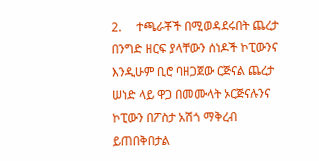2.     ተጫራቾች በሚወዳደሩበት ጨረታ በንግድ ዘርፍ ያላቸውን ሰነዶች ኮፒውንና እንዲሁም ቢሮ ባዘጋጀው ርጅናል ጨረታ ሠነድ ላይ ዋጋ በመሙላት ኦርጅናሉንና ኮፒውን በፖስታ አሽጎ ማቅረብ ይጠበቅበታል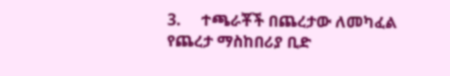3.     ተጫራቾች በጨረታው ለመካፈል የጨረታ ማስከበሪያ ቢድ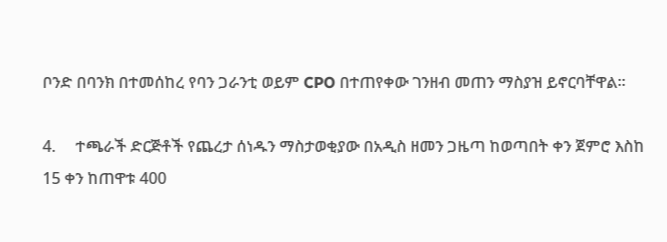ቦንድ በባንክ በተመሰከረ የባን ጋራንቲ ወይም CPO በተጠየቀው ገንዘብ መጠን ማስያዝ ይኖርባቸዋል፡፡

4.     ተጫራች ድርጅቶች የጨረታ ሰነዱን ማስታወቂያው በአዲስ ዘመን ጋዜጣ ከወጣበት ቀን ጀምሮ እስከ 15 ቀን ከጠዋቱ 400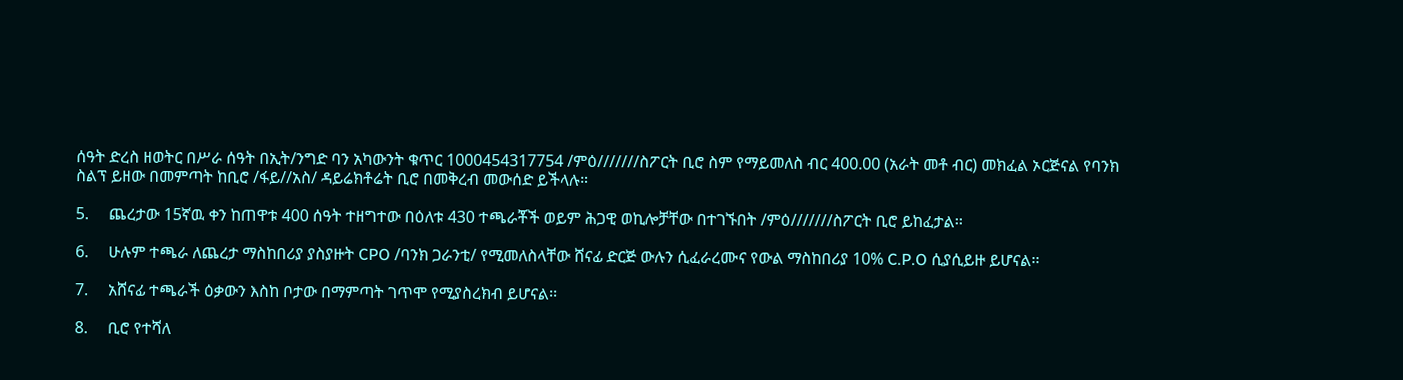ሰዓት ድረስ ዘወትር በሥራ ሰዓት በኢት/ንግድ ባን አካውንት ቁጥር 1000454317754 /ምዕ///////ስፖርት ቢሮ ስም የማይመለስ ብር 400.00 (አራት መቶ ብር) መክፈል ኦርጅናል የባንክ ስልፕ ይዘው በመምጣት ከቢሮ /ፋይ//አስ/ ዳይሬክቶሬት ቢሮ በመቅረብ መውሰድ ይችላሉ።

5.     ጨረታው 15ኛዉ ቀን ከጠዋቱ 400 ሰዓት ተዘግተው በዕለቱ 430 ተጫራቾች ወይም ሕጋዊ ወኪሎቻቸው በተገኙበት /ምዕ///////ስፖርት ቢሮ ይከፈታል፡፡

6.     ሁሉም ተጫራ ለጨረታ ማስከበሪያ ያስያዙት CPO /ባንክ ጋራንቲ/ የሚመለስላቸው ሸናፊ ድርጅ ውሉን ሲፈራረሙና የውል ማስከበሪያ 10% C.P.O ሲያሲይዙ ይሆናል፡፡

7.     አሸናፊ ተጫራች ዕቃውን እስከ ቦታው በማምጣት ገጥሞ የሚያስረክብ ይሆናል፡፡

8.     ቢሮ የተሻለ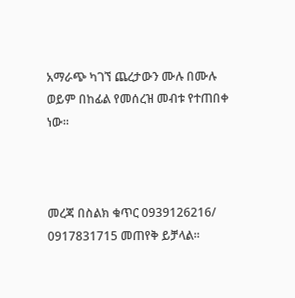አማራጭ ካገኘ ጨረታውን ሙሉ በሙሉ ወይም በከፊል የመሰረዝ መብቱ የተጠበቀ ነው።



መረጃ በስልክ ቁጥር 0939126216/ 0917831715 መጠየቅ ይቻላል፡፡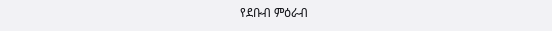የደቡብ ምዕራብ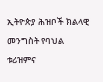ኢትዮጵያ ሕዝቦች ክልላዊ መንግስት የባህል ቱሪዝምና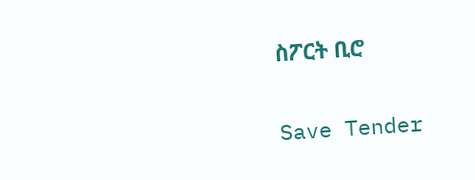ስፖርት ቢሮ

Save Tender